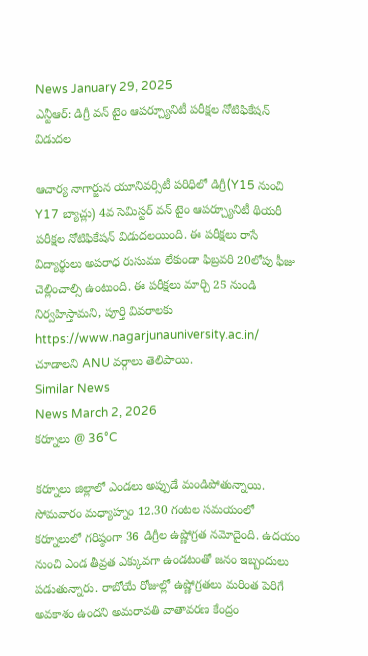News January 29, 2025
ఎన్టీఆర్: డిగ్రీ వన్ టైం ఆపర్చ్యూనిటీ పరీక్షల నోటిఫికేషన్ విడుదల

ఆచార్య నాగార్జున యూనివర్సిటీ పరిధిలో డిగ్రీ(Y15 నుంచి Y17 బ్యాచ్లు) 4వ సెమిస్టర్ వన్ టైం ఆపర్చ్యూనిటీ థియరీ పరీక్షల నోటిఫికేషన్ విడుదలయింది. ఈ పరీక్షలు రాసే విద్యార్థులు అపరాధ రుసుము లేకుండా ఫిబ్రవరి 20లోపు ఫీజు చెల్లించాల్సి ఉంటుంది. ఈ పరీక్షలు మార్చి 25 నుండి నిర్వహిస్తామని, పూర్తి వివరాలకు https://www.nagarjunauniversity.ac.in/ చూడాలని ANU వర్గాలు తెలిపాయి.
Similar News
News March 2, 2026
కర్నూలు @ 36°C

కర్నూలు జిల్లాలో ఎండలు అప్పుడే మండిపోతున్నాయి. సోమవారం మధ్యాహ్నం 12.30 గంటల సమయంలో కర్నూలులో గరిష్ఠంగా 36 డిగ్రీల ఉష్ణోగ్రత నమోదైంది. ఉదయం నుంచి ఎండ తీవ్రత ఎక్కువగా ఉండటంతో జనం ఇబ్బందులు పడుతున్నారు. రాబోయే రోజుల్లో ఉష్ణోగ్రతలు మరింత పెరిగే అవకాశం ఉందని అమరావతి వాతావరణ కేంద్రం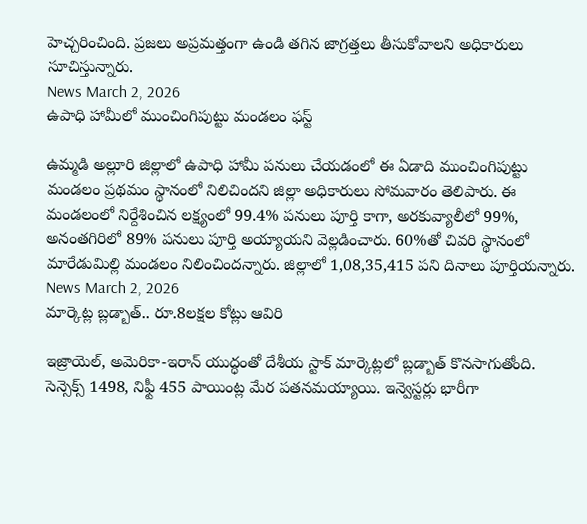హెచ్చరించింది. ప్రజలు అప్రమత్తంగా ఉండి తగిన జాగ్రత్తలు తీసుకోవాలని అధికారులు సూచిస్తున్నారు.
News March 2, 2026
ఉపాధి హామీలో ముంచింగిపుట్టు మండలం ఫస్ట్

ఉమ్మడి అల్లూరి జిల్లాలో ఉపాధి హామీ పనులు చేయడంలో ఈ ఏడాది ముంచింగిపుట్టు మండలం ప్రథమం స్థానంలో నిలిచిందని జిల్లా అధికారులు సోమవారం తెలిపారు. ఈ మండలంలో నిర్దేశించిన లక్ష్యంలో 99.4% పనులు పూర్తి కాగా, అరకువ్యాలీలో 99%, అనంతగిరిలో 89% పనులు పూర్తి అయ్యాయని వెల్లడించారు. 60%తో చివరి స్థానంలో మారేడుమిల్లి మండలం నిలించిందన్నారు. జిల్లాలో 1,08,35,415 పని దినాలు పూర్తియన్నారు.
News March 2, 2026
మార్కెట్ల బ్లడ్బాత్.. రూ.8లక్షల కోట్లు ఆవిరి

ఇజ్రాయెల్, అమెరికా-ఇరాన్ యుద్ధంతో దేశీయ స్టాక్ మార్కెట్లలో బ్లడ్బాత్ కొనసాగుతోంది. సెన్సెక్స్ 1498, నిఫ్టీ 455 పాయింట్ల మేర పతనమయ్యాయి. ఇన్వెస్టర్లు భారీగా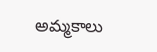అమ్మకాలు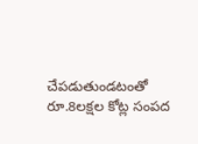చేపడుతుండటంతో రూ.8లక్షల కోట్ల సంపద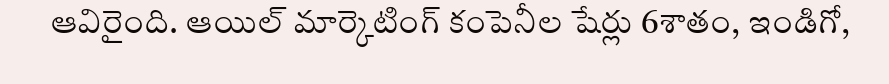ఆవిరైంది. ఆయిల్ మార్కెటింగ్ కంపెనీల షేర్లు 6శాతం, ఇండిగో,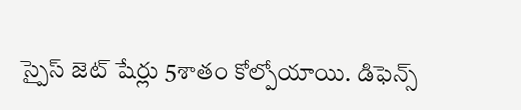స్పైస్ జెట్ షేర్లు 5శాతం కోల్పోయాయి. డిఫెన్స్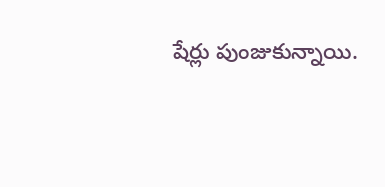షేర్లు పుంజుకున్నాయి.